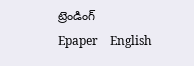ట్రెండింగ్
Epaper    English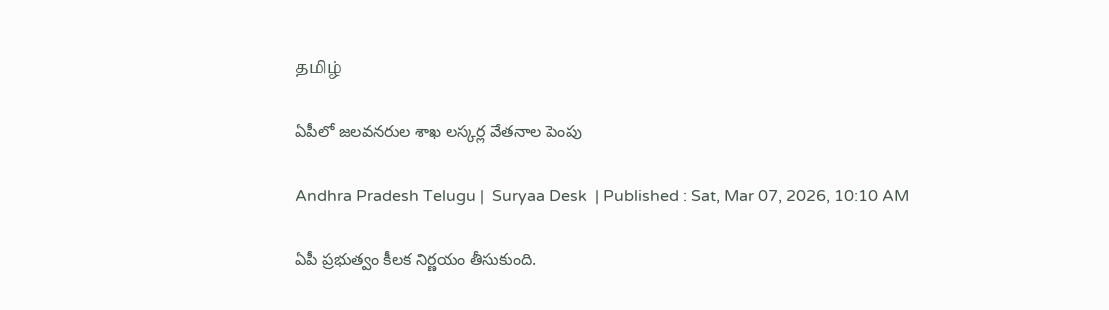தமிழ்

ఏపీలో జలవనరుల శాఖ లస్కర్ల వేతనాల పెంపు

Andhra Pradesh Telugu |  Suryaa Desk  | Published : Sat, Mar 07, 2026, 10:10 AM

ఏపీ ప్రభుత్వం కీలక నిర్ణయం తీసుకుంది.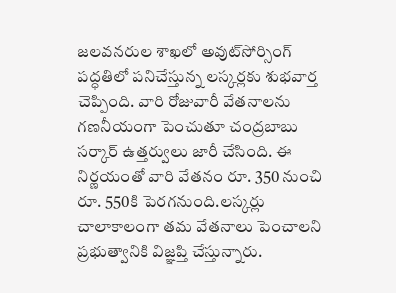జలవనరుల శాఖలో అవుట్‌సోర్సింగ్ పద్ధతిలో పనిచేస్తున్న లస్కర్లకు శుభవార్త చెప్పింది. వారి రోజువారీ వేతనాలను గణనీయంగా పెంచుతూ చంద్రబాబు సర్కార్ ఉత్తర్వులు జారీ చేసింది. ఈ నిర్ణయంతో వారి వేతనం రూ. 350 నుంచి రూ. 550కి పెరగనుంది.లస్కర్లు చాలాకాలంగా తమ వేతనాలు పెంచాలని ప్రభుత్వానికి విజ్ఞప్తి చేస్తున్నారు.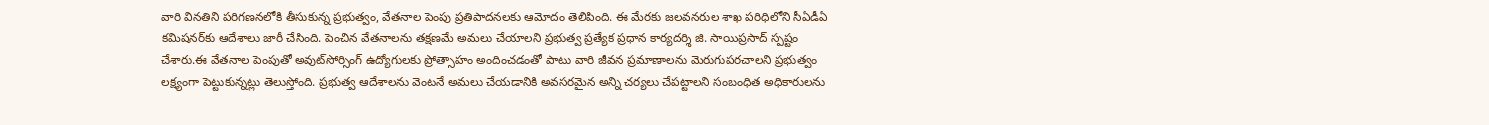వారి వినతిని పరిగణనలోకి తీసుకున్న ప్రభుత్వం, వేతనాల పెంపు ప్రతిపాదనలకు ఆమోదం తెలిపింది. ఈ మేరకు జలవనరుల శాఖ పరిధిలోని సీఏడీఏ కమిషనర్‌కు ఆదేశాలు జారీ చేసింది. పెంచిన వేతనాలను తక్షణమే అమలు చేయాలని ప్రభుత్వ ప్రత్యేక ప్రధాన కార్యదర్శి జి. సాయిప్రసాద్ స్పష్టం చేశారు.ఈ వేతనాల పెంపుతో అవుట్‌సోర్సింగ్ ఉద్యోగులకు ప్రోత్సాహం అందించడంతో పాటు వారి జీవన ప్రమాణాలను మెరుగుపరచాలని ప్రభుత్వం లక్ష్యంగా పెట్టుకున్నట్లు తెలుస్తోంది. ప్రభుత్వ ఆదేశాలను వెంటనే అమలు చేయడానికి అవసరమైన అన్ని చర్యలు చేపట్టాలని సంబంధిత అధికారులను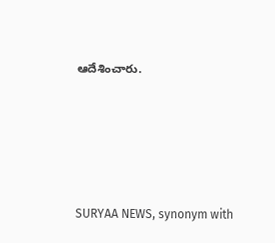ఆదేశించారు.






SURYAA NEWS, synonym with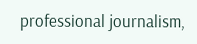professional journalism,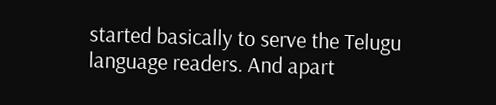started basically to serve the Telugu language readers. And apart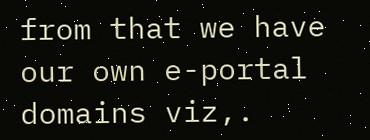from that we have our own e-portal domains viz,.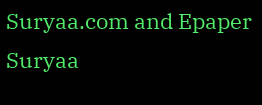Suryaa.com and Epaper Suryaa